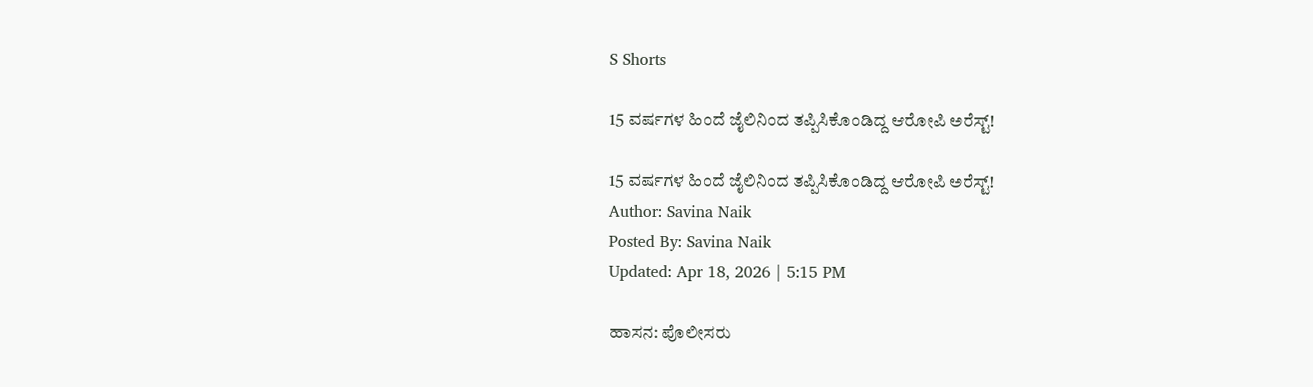S Shorts

15 ವರ್ಷಗಳ ಹಿಂದೆ ಜೈಲಿನಿಂದ ತಪ್ಪಿಸಿಕೊಂಡಿದ್ದ ಆರೋಪಿ ಅರೆಸ್ಟ್!

15 ವರ್ಷಗಳ ಹಿಂದೆ ಜೈಲಿನಿಂದ ತಪ್ಪಿಸಿಕೊಂಡಿದ್ದ ಆರೋಪಿ ಅರೆಸ್ಟ್!
Author: Savina Naik
Posted By: Savina Naik
Updated: Apr 18, 2026 | 5:15 PM

ಹಾಸನ: ಪೊಲೀಸರು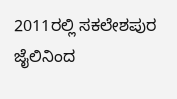2011ರಲ್ಲಿ ಸಕಲೇಶಪುರ ಜೈಲಿನಿಂದ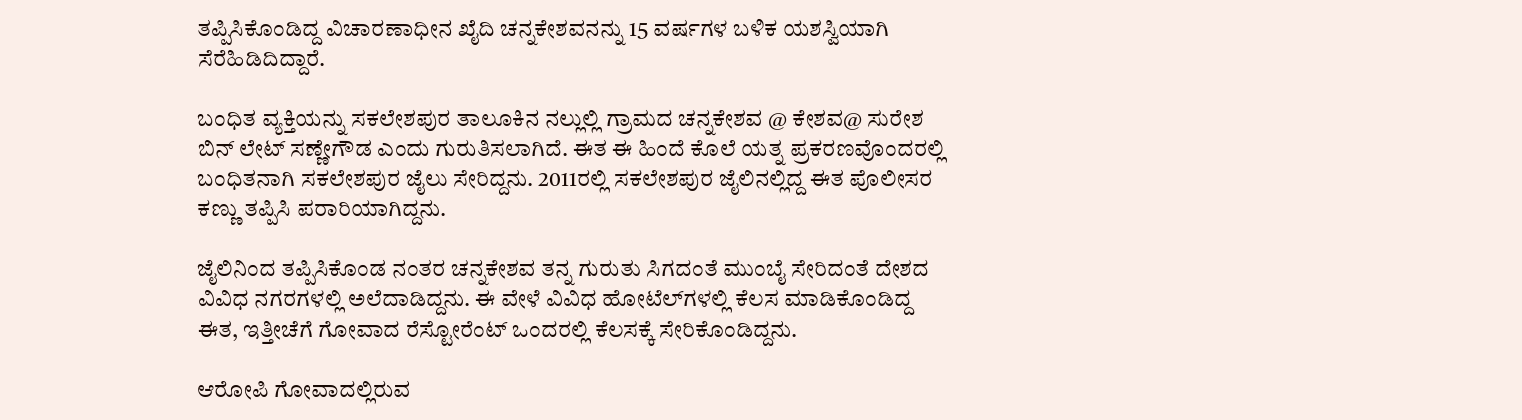ತಪ್ಪಿಸಿಕೊಂಡಿದ್ದ ವಿಚಾರಣಾಧೀನ ಖೈದಿ ಚನ್ನಕೇಶವನನ್ನು 15 ವರ್ಷಗಳ ಬಳಿಕ ಯಶಸ್ವಿಯಾಗಿ ಸೆರೆಹಿಡಿದಿದ್ದಾರೆ.

ಬಂಧಿತ ವ್ಯಕ್ತಿಯನ್ನು ಸಕಲೇಶಪುರ ತಾಲೂಕಿನ ನಲ್ಲುಲ್ಲಿ ಗ್ರಾಮದ ಚನ್ನಕೇಶವ @ ಕೇಶವ@ ಸುರೇಶ ಬಿನ್ ಲೇಟ್ ಸಣ್ಣೇಗೌಡ ಎಂದು ಗುರುತಿಸಲಾಗಿದೆ. ಈತ ಈ ಹಿಂದೆ ಕೊಲೆ ಯತ್ನ ಪ್ರಕರಣವೊಂದರಲ್ಲಿ ಬಂಧಿತನಾಗಿ ಸಕಲೇಶಪುರ ಜೈಲು ಸೇರಿದ್ದನು. 2011ರಲ್ಲಿ ಸಕಲೇಶಪುರ ಜೈಲಿನಲ್ಲಿದ್ದ ಈತ ಪೊಲೀಸರ ಕಣ್ಣು ತಪ್ಪಿಸಿ ಪರಾರಿಯಾಗಿದ್ದನು.

ಜೈಲಿನಿಂದ ತಪ್ಪಿಸಿಕೊಂಡ ನಂತರ ಚನ್ನಕೇಶವ ತನ್ನ ಗುರುತು ಸಿಗದಂತೆ ಮುಂಬೈ ಸೇರಿದಂತೆ ದೇಶದ ವಿವಿಧ ನಗರಗಳಲ್ಲಿ ಅಲೆದಾಡಿದ್ದನು. ಈ ವೇಳೆ ವಿವಿಧ ಹೋಟೆಲ್‌ಗಳಲ್ಲಿ ಕೆಲಸ ಮಾಡಿಕೊಂಡಿದ್ದ ಈತ, ಇತ್ತೀಚೆಗೆ ಗೋವಾದ ರೆಸ್ಟೋರೆಂಟ್ ಒಂದರಲ್ಲಿ ಕೆಲಸಕ್ಕೆ ಸೇರಿಕೊಂಡಿದ್ದನು.

ಆರೋಪಿ ಗೋವಾದಲ್ಲಿರುವ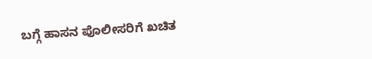ಬಗ್ಗೆ ಹಾಸನ ಪೊಲೀಸರಿಗೆ ಖಚಿತ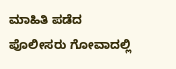ಮಾಹಿತಿ ಪಡೆದ ಪೊಲೀಸರು ಗೋವಾದಲ್ಲಿ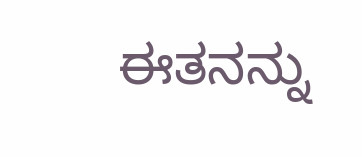ಈತನನ್ನು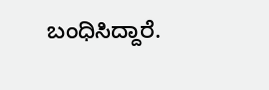ಬಂಧಿಸಿದ್ದಾರೆ.